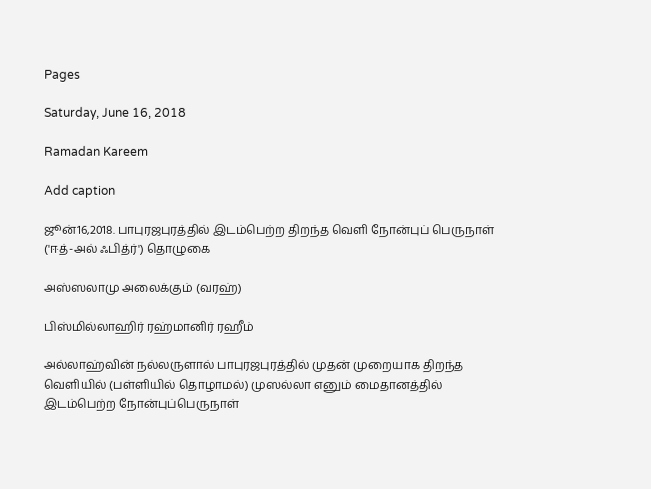Pages

Saturday, June 16, 2018

Ramadan Kareem

Add caption

ஜூன்16,2018. பாபுரஜபுரத்தில் இடம்பெற்ற திறந்த வெளி நோன்புப் பெருநாள் ('ஈத்-அல் ஃபித்ர்') தொழுகை

அஸ்ஸலாமு அலைக்கும் (வரஹ்)

பிஸ்மில்லாஹிர் ரஹ்மானிர் ரஹீம்

அல்லாஹ்வின் நல்லருளால் பாபுரஜபுரத்தில் முதன் முறையாக திறந்த வெளியில் (பள்ளியில் தொழாமல்) முஸல்லா எனும் மைதானத்தில் இடம்பெற்ற நோன்புப்பெருநாள்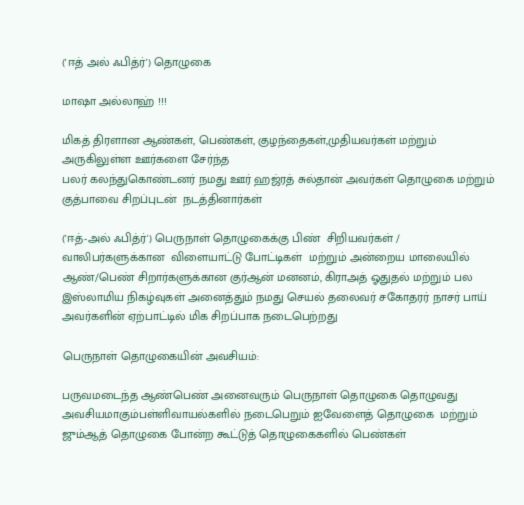('ஈத் அல் ஃபித்ர்') தொழுகை

மாஷா அல்லாஹ் !!!

மிகத் திரளான ஆண்கள், பெண்கள், குழந்தைகள்,முதியவர்கள் மற்றும் அருகிலுள்ள ஊர்களை சேர்ந்த
பலர் கலந்துகொண்டனர் நமது ஊர் ஹஜ்ரத் சுல்தான் அவர்கள் தொழுகை மற்றும் குத்பாவை சிறப்புடன்  நடத்தினார்கள்

('ஈத்-அல் ஃபித்ர்') பெருநாள் தொழுகைக்கு பிண்  சிறியவர்கள் / வாலிபர்களுக்கான  விளையாட்டு போட்டிகள்  மற்றும் அன்றைய மாலையில்  ஆண்/பெண் சிறார்களுக்கான குர்ஆன் மனனம், கிராஅத் ஓதுதல் மற்றும் பல இஸ்லாமிய நிகழ்வுகள் அனைத்தும் நமது செயல் தலைவர் சகோதரர் நாசர் பாய் அவர்களின் ஏற்பாட்டில் மிக சிறப்பாக நடைபெற்றது

பெருநாள் தொழுகையின் அவசியம்:

பருவமடைந்த ஆண்பெண் அனைவரும் பெருநாள் தொழுகை தொழுவது அவசியமாகும்பள்ளிவாயல்களில் நடைபெறும் ஐவேளைத் தொழுகை  மற்றும் ஜும்ஆத் தொழுகை போன்ற கூட்டுத் தொழுகைகளில் பெண்கள்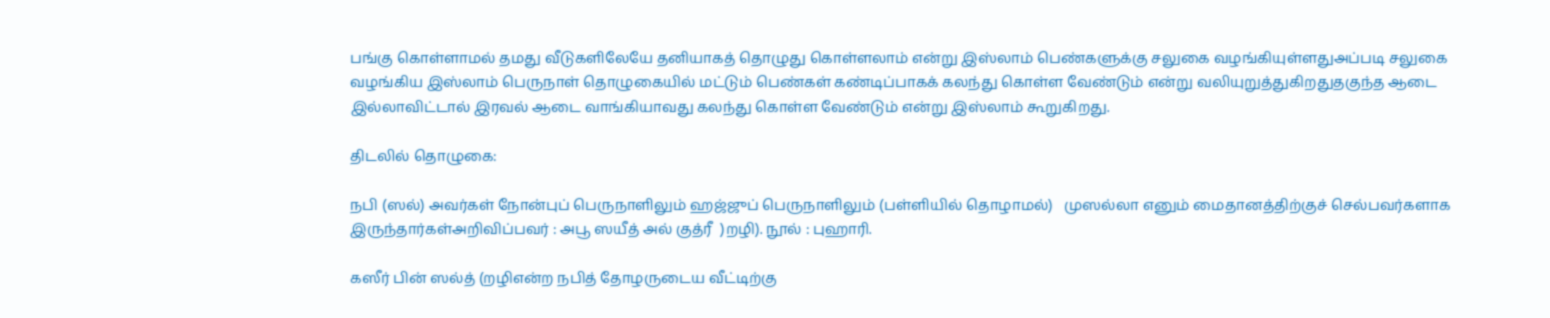பங்கு கொள்ளாமல் தமது வீடுகளிலேயே தனியாகத் தொழுது கொள்ளலாம் என்று இஸ்லாம் பெண்களுக்கு சலுகை வழங்கியுள்ளதுஅப்படி சலுகை வழங்கிய இஸ்லாம் பெருநாள் தொழுகையில் மட்டும் பெண்கள் கண்டிப்பாகக் கலந்து கொள்ள வேண்டும் என்று வலியுறுத்துகிறதுதகுந்த ஆடை இல்லாவிட்டால் இரவல் ஆடை வாங்கியாவது கலந்து கொள்ள வேண்டும் என்று இஸ்லாம் கூறுகிறது.

திடலில் தொழுகை:

நபி (ஸல்) அவர்கள் நோன்புப் பெருநாளிலும் ஹஜ்ஜுப் பெருநாளிலும் (பள்ளியில் தொழாமல்)   முஸல்லா எனும் மைதானத்திற்குச் செல்பவர்களாக இருந்தார்கள்அறிவிப்பவர் : அபூ ஸயீத் அல் குத்ரீ  )றழி). நூல் : புஹாரி.

கஸீர் பின் ஸல்த் (றழிஎன்ற நபித் தோழருடைய வீட்டிற்கு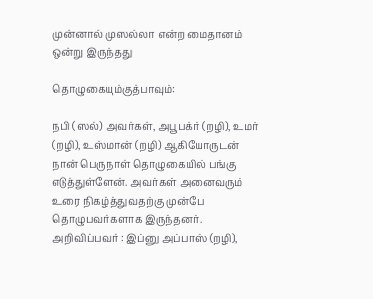முன்னால் முஸல்லா என்ற மைதானம் ஒன்று இருந்தது

தொழுகையும்குத்பாவும்:

நபி (ஸல்) அவர்கள், அபூபக்ர் (றழி), உமர் (றழி), உஸ்மான் (றழி) ஆகியோருடன் நான் பெருநாள் தொழுகையில் பங்கு எடுத்துள்ளேன். அவர்கள் அனைவரும் உரை நிகழ்த்துவதற்கு முன்பே தொழுபவர்களாக இருந்தனர். அறிவிப்பவர் : இப்னு அப்பாஸ் (றழி),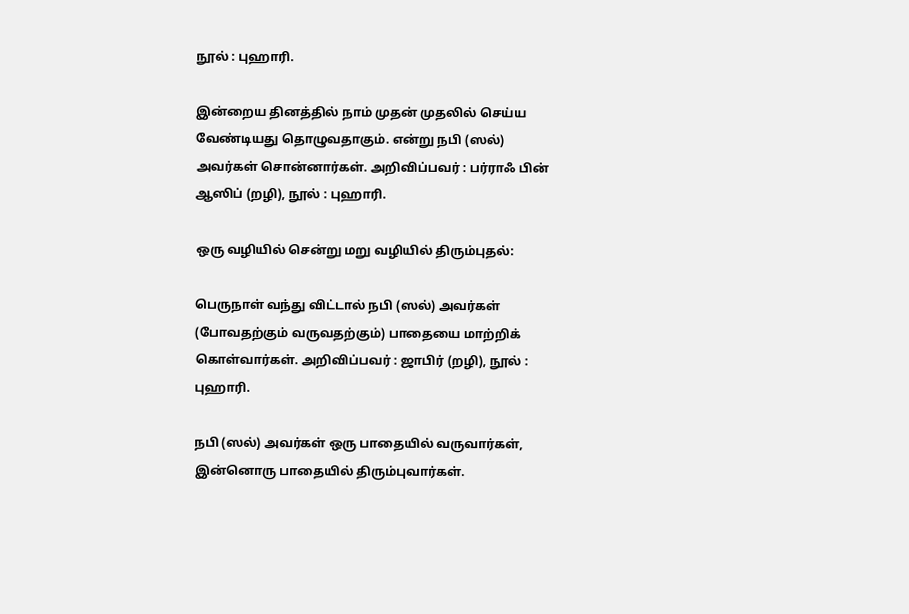நூல் : புஹாரி.

இன்றைய தினத்தில் நாம் முதன் முதலில் செய்ய வேண்டியது தொழுவதாகும். என்று நபி (ஸல்) அவர்கள் சொன்னார்கள். அறிவிப்பவர் : பர்ராஃ பின் ஆஸிப் (றழி), நூல் : புஹாரி.

ஒரு வழியில் சென்று மறு வழியில் திரும்புதல்:

பெருநாள் வந்து விட்டால் நபி (ஸல்) அவர்கள் (போவதற்கும் வருவதற்கும்) பாதையை மாற்றிக் கொள்வார்கள். அறிவிப்பவர் : ஜாபிர் (றழி), நூல் : புஹாரி.

நபி (ஸல்) அவர்கள் ஒரு பாதையில் வருவார்கள், இன்னொரு பாதையில் திரும்புவார்கள்.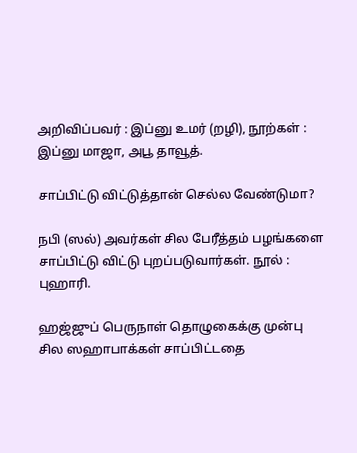அறிவிப்பவர் : இப்னு உமர் (றழி), நூற்கள் : இப்னு மாஜா, அபூ தாவூத்.

சாப்பிட்டு விட்டுத்தான் செல்ல வேண்டுமா?

நபி (ஸல்) அவர்கள் சில பேரீத்தம் பழங்களை சாப்பிட்டு விட்டு புறப்படுவார்கள். நூல் : புஹாரி.

ஹஜ்ஜுப் பெருநாள் தொழுகைக்கு முன்பு சில ஸஹாபாக்கள் சாப்பிட்டதை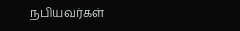நபியவர்கள்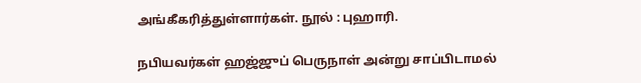அங்கீகரித்துள்ளார்கள். நூல் : புஹாரி.

நபியவர்கள் ஹஜ்ஜுப் பெருநாள் அன்று சாப்பிடாமல்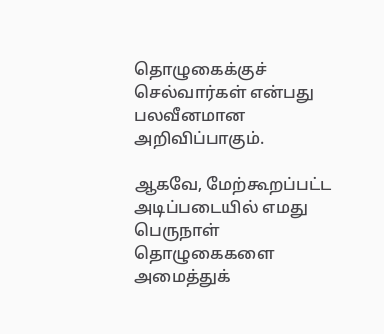தொழுகைக்குச் செல்வார்கள் என்பது பலவீனமான அறிவிப்பாகும்.

ஆகவே, மேற்கூறப்பட்ட அடிப்படையில் எமது பெருநாள் தொழுகைகளை அமைத்துக்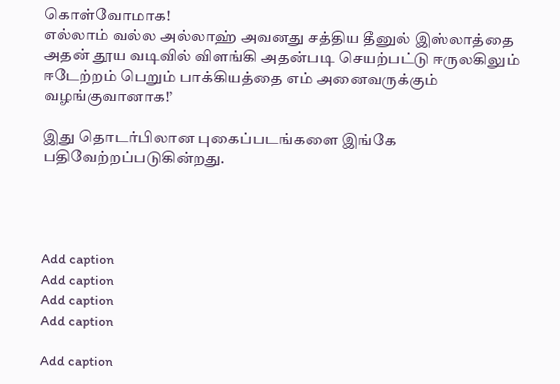கொள்வோமாக!
எல்லாம் வல்ல அல்லாஹ் அவனது சத்திய தீனுல் இஸ்லாத்தை அதன் தூய வடிவில் விளங்கி அதன்படி செயற்பட்டு ஈருலகிலும் ஈடேற்றம் பெறும் பாக்கியத்தை எம் அனைவருக்கும் வழங்குவானாக!’

இது தொடர்பிலான புகைப்படங்களை இங்கே பதிவேற்றப்படுகின்றது.




Add caption
Add caption
Add caption
Add caption

Add caption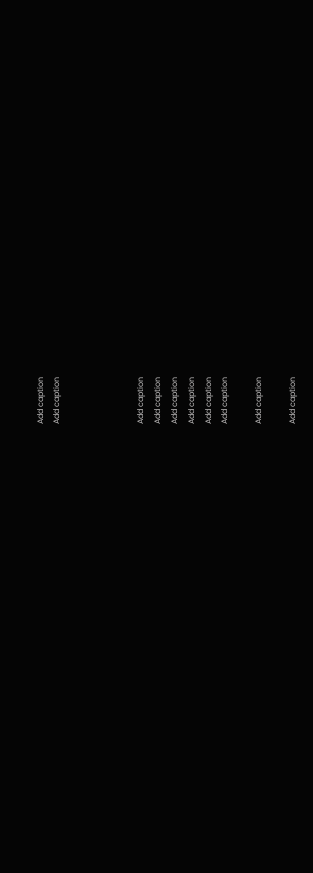Add caption
Add caption




Add caption
Add caption
Add caption
Add caption
Add caption
Add caption

Add caption

Add caption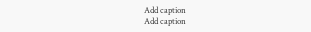Add caption
Add caption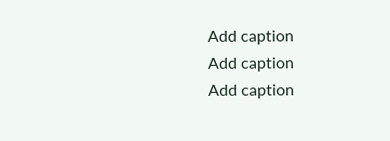Add caption
Add caption
Add caption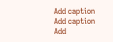Add caption
Add caption
Add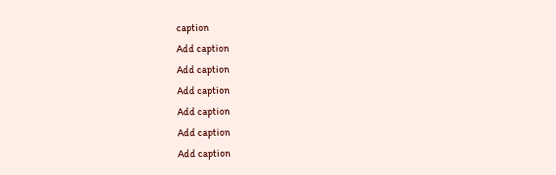caption
Add caption
Add caption
Add caption
Add caption
Add caption
Add caption